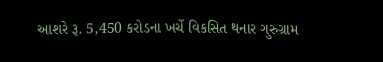આશરે રૂ. 5,450 કરોડના ખર્ચે વિકસિત થનાર ગુરુગ્રામ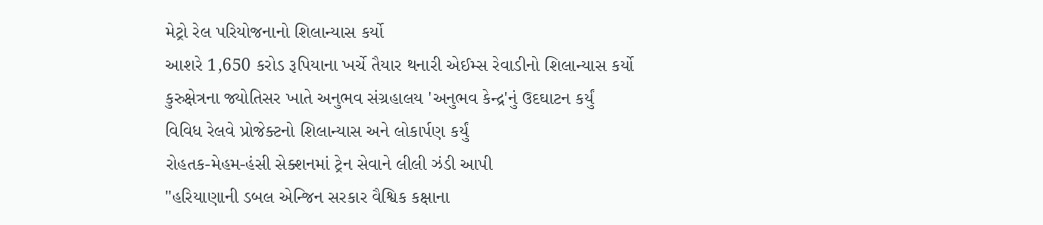મેટ્રો રેલ પરિયોજનાનો શિલાન્યાસ કર્યો
આશરે 1,650 કરોડ રૂપિયાના ખર્ચે તૈયાર થનારી એઈમ્સ રેવાડીનો શિલાન્યાસ કર્યો
કુરુક્ષેત્રના જ્યોતિસર ખાતે અનુભવ સંગ્રહાલય 'અનુભવ કેન્દ્ર'નું ઉદઘાટન કર્યું
વિવિધ રેલવે પ્રોજેક્ટનો શિલાન્યાસ અને લોકાર્પણ કર્યું
રોહતક-મેહમ-હંસી સેક્શનમાં ટ્રેન સેવાને લીલી ઝંડી આપી
"હરિયાણાની ડબલ એન્જિન સરકાર વૈશ્વિક કક્ષાના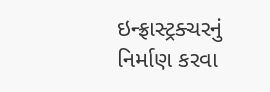ઇન્ફ્રાસ્ટ્રક્ચરનું નિર્માણ કરવા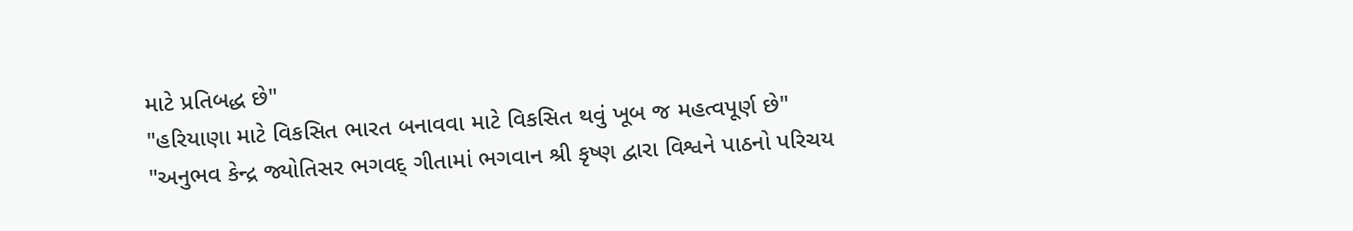માટે પ્રતિબદ્ધ છે"
"હરિયાણા માટે વિકસિત ભારત બનાવવા માટે વિકસિત થવું ખૂબ જ મહત્વપૂર્ણ છે"
"અનુભવ કેન્દ્ર જ્યોતિસર ભગવદ્ ગીતામાં ભગવાન શ્રી કૃષ્ણ દ્વારા વિશ્વને પાઠનો પરિચય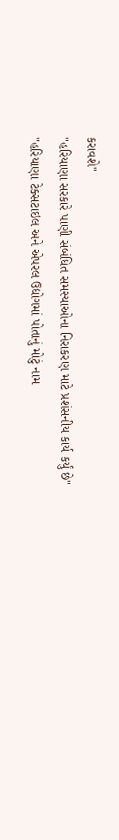કરાવશે"
"હરિયાણા સરકારે પાણી સંબંધિત સમસ્યાઓના નિરાકરણ માટે પ્રશંસનીય કાર્ય કર્યું છે"
"હરિયાણા ટેક્સટાઇલ અને એપરલ ઉદ્યોગમાં પોતાનું મોટું નામ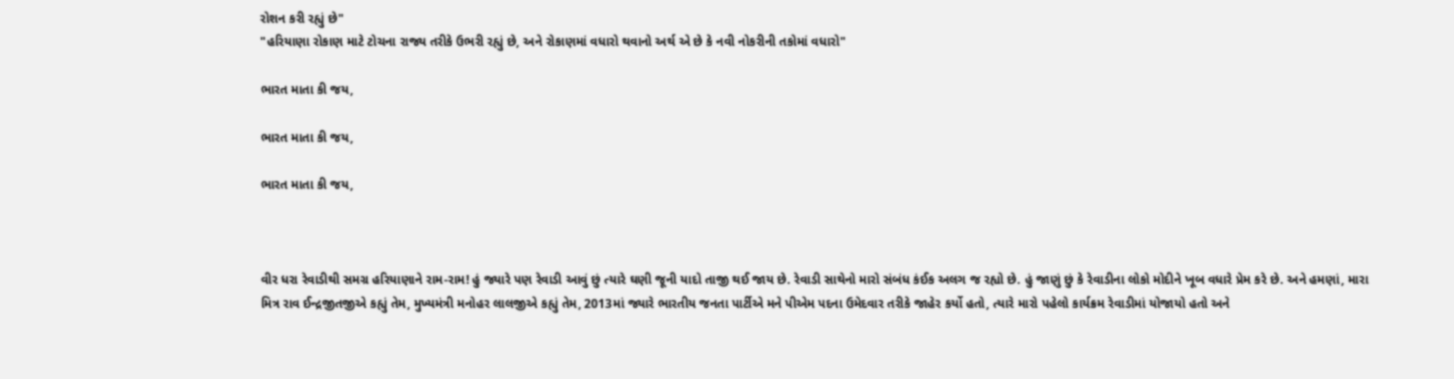રોશન કરી રહ્યું છે"
"હરિયાણા રોકાણ માટે ટોચના રાજ્ય તરીકે ઉભરી રહ્યું છે, અને રોકાણમાં વધારો થવાનો અર્થ એ છે કે નવી નોકરીની તકોમાં વધારો"

ભારત માતા કી જય,

ભારત માતા કી જય,

ભારત માતા કી જય,



વીર ધરા રેવાડીથી સમગ્ર હરિયાણાને રામ-રામ! હું જ્યારે પણ રેવાડી આવું છું ત્યારે ઘણી જૂની યાદો તાજી થઈ જાય છે. રેવાડી સાથેનો મારો સંબંધ કંઈક અલગ જ રહ્યો છે. હું જાણું છું કે રેવાડીના લોકો મોદીને ખૂબ વધારે પ્રેમ કરે છે. અને હમણાં, મારા મિત્ર રાવ ઈન્દ્રજીતજીએ કહ્યું તેમ, મુખ્યમંત્રી મનોહર લાલજીએ કહ્યું તેમ, 2013માં જ્યારે ભારતીય જનતા પાર્ટીએ મને પીએમ પદના ઉમેદવાર તરીકે જાહેર કર્યો હતો, ત્યારે મારો પહેલો કાર્યક્રમ રેવાડીમાં યોજાયો હતો અને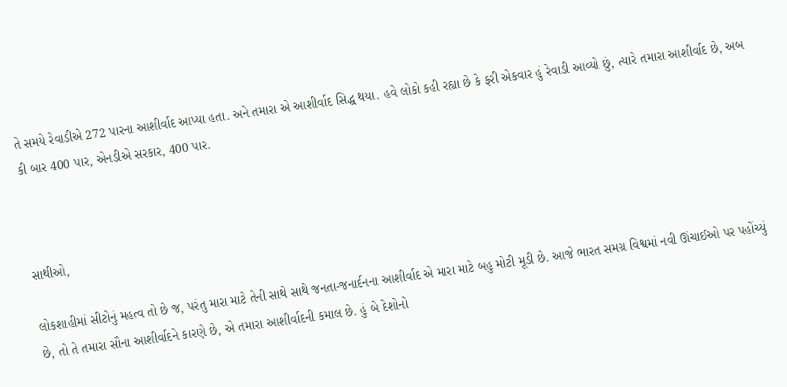તે સમયે રેવાડીએ 272 પારના આશીર્વાદ આપ્યા હતા. અને તમારા એ આશીર્વાદ સિદ્ધ થયા. હવે લોકો કહી રહ્યા છે કે ફરી એકવાર હું રેવાડી આવ્યો છું, ત્યારે તમારા આશીર્વાદ છે, અબ કી બાર 400 પાર, એનડીએ સરકાર, 400 પાર.



સાથીઓ,

લોકશાહીમાં સીટોનું મહત્વ તો છે જ, પરંતુ મારા માટે તેની સાથે સાથે જનતા-જનાર્દનના આશીર્વાદ એ મારા માટે બહુ મોટી મૂડી છે. આજે ભારત સમગ્ર વિશ્વમાં નવી ઊંચાઈઓ પર પહોંચ્યું છે, તો તે તમારા સૌના આશીર્વાદને કારણે છે, એ તમારા આશીર્વાદની કમાલ છે. હું બે દેશોનો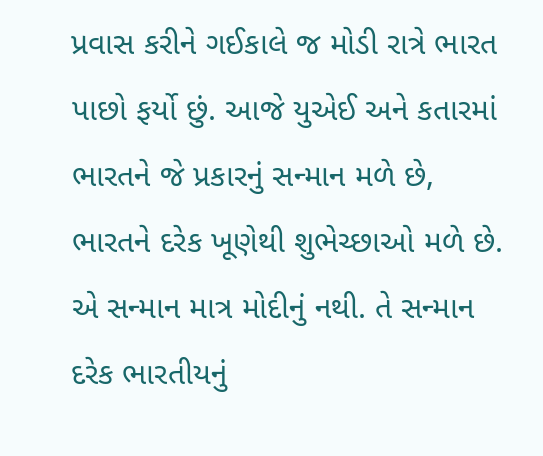પ્રવાસ કરીને ગઈકાલે જ મોડી રાત્રે ભારત પાછો ફર્યો છું. આજે યુએઈ અને કતારમાં ભારતને જે પ્રકારનું સન્માન મળે છે, ભારતને દરેક ખૂણેથી શુભેચ્છાઓ મળે છે. એ સન્માન માત્ર મોદીનું નથી. તે સન્માન દરેક ભારતીયનું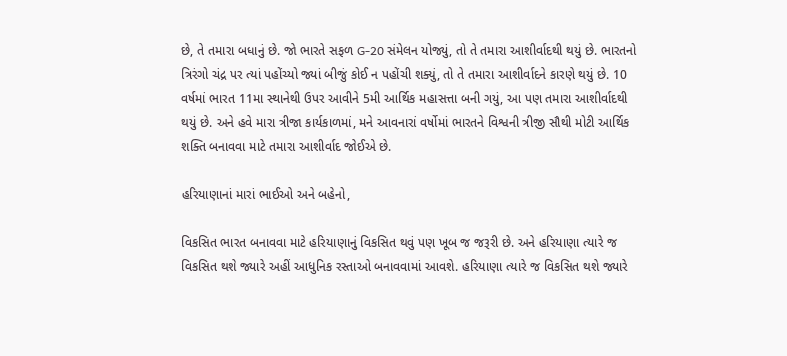છે, તે તમારા બધાનું છે. જો ભારતે સફળ G-20 સંમેલન યોજ્યું, તો તે તમારા આશીર્વાદથી થયું છે. ભારતનો ત્રિરંગો ચંદ્ર પર ત્યાં પહોંચ્યો જ્યાં બીજું કોઈ ન પહોંચી શક્યું, તો તે તમારા આશીર્વાદને કારણે થયું છે. 10 વર્ષમાં ભારત 11મા સ્થાનેથી ઉપર આવીને 5મી આર્થિક મહાસત્તા બની ગયું, આ પણ તમારા આશીર્વાદથી થયું છે. અને હવે મારા ત્રીજા કાર્યકાળમાં, મને આવનારાં વર્ષોમાં ભારતને વિશ્વની ત્રીજી સૌથી મોટી આર્થિક શક્તિ બનાવવા માટે તમારા આશીર્વાદ જોઈએ છે.

હરિયાણાનાં મારાં ભાઈઓ અને બહેનો,

વિકસિત ભારત બનાવવા માટે હરિયાણાનું વિકસિત થવું પણ ખૂબ જ જરૂરી છે. અને હરિયાણા ત્યારે જ વિકસિત થશે જ્યારે અહીં આધુનિક રસ્તાઓ બનાવવામાં આવશે. હરિયાણા ત્યારે જ વિકસિત થશે જ્યારે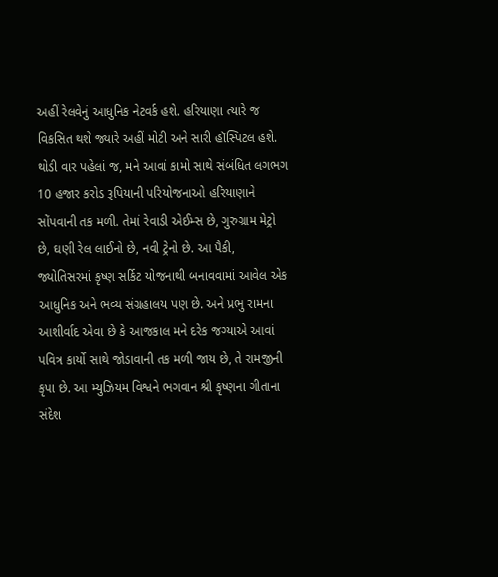અહીં રેલવેનું આધુનિક નેટવર્ક હશે. હરિયાણા ત્યારે જ વિકસિત થશે જ્યારે અહીં મોટી અને સારી હૉસ્પિટલ હશે. થોડી વાર પહેલાં જ, મને આવાં કામો સાથે સંબંધિત લગભગ 10 હજાર કરોડ રૂપિયાની પરિયોજનાઓ હરિયાણાને સોંપવાની તક મળી. તેમાં રેવાડી એઈમ્સ છે, ગુરુગ્રામ મેટ્રો છે, ઘણી રેલ લાઈનો છે, નવી ટ્રેનો છે. આ પૈકી, જ્યોતિસરમાં કૃષ્ણ સર્કિટ યોજનાથી બનાવવામાં આવેલ એક આધુનિક અને ભવ્ય સંગ્રહાલય પણ છે. અને પ્રભુ રામના આશીર્વાદ એવા છે કે આજકાલ મને દરેક જગ્યાએ આવાં પવિત્ર કાર્યો સાથે જોડાવાની તક મળી જાય છે, તે રામજીની કૃપા છે. આ મ્યુઝિયમ વિશ્વને ભગવાન શ્રી કૃષ્ણના ગીતાના સંદેશ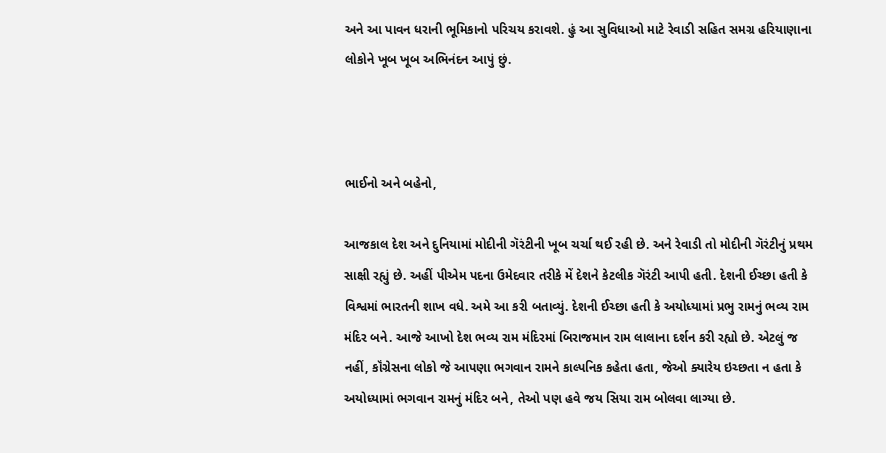અને આ પાવન ધરાની ભૂમિકાનો પરિચય કરાવશે. હું આ સુવિધાઓ માટે રેવાડી સહિત સમગ્ર હરિયાણાના લોકોને ખૂબ ખૂબ અભિનંદન આપું છું.



ભાઈનો અને બહેનો,

આજકાલ દેશ અને દુનિયામાં મોદીની ગૅરંટીની ખૂબ ચર્ચા થઈ રહી છે. અને રેવાડી તો મોદીની ગૅરંટીનું પ્રથમ સાક્ષી રહ્યું છે. અહીં પીએમ પદના ઉમેદવાર તરીકે મેં દેશને કેટલીક ગૅરંટી આપી હતી. દેશની ઈચ્છા હતી કે વિશ્વમાં ભારતની શાખ વધે. અમે આ કરી બતાવ્યું. દેશની ઈચ્છા હતી કે અયોધ્યામાં પ્રભુ રામનું ભવ્ય રામ મંદિર બને. આજે આખો દેશ ભવ્ય રામ મંદિરમાં બિરાજમાન રામ લાલાના દર્શન કરી રહ્યો છે. એટલું જ નહીં, કૉંગ્રેસના લોકો જે આપણા ભગવાન રામને કાલ્પનિક કહેતા હતા, જેઓ ક્યારેય ઇચ્છતા ન હતા કે અયોધ્યામાં ભગવાન રામનું મંદિર બને, તેઓ પણ હવે જય સિયા રામ બોલવા લાગ્યા છે.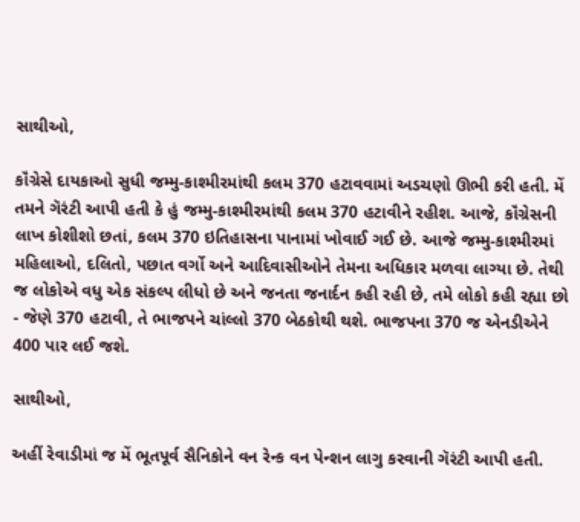સાથીઓ,

કૉંગ્રેસે દાયકાઓ સુધી જમ્મુ-કાશ્મીરમાંથી કલમ 370 હટાવવામાં અડચણો ઊભી કરી હતી. મેં તમને ગૅરંટી આપી હતી કે હું જમ્મુ-કાશ્મીરમાંથી કલમ 370 હટાવીને રહીશ. આજે, કૉંગ્રેસની લાખ કોશીશો છતાં, કલમ 370 ઇતિહાસના પાનામાં ખોવાઈ ગઈ છે. આજે જમ્મુ-કાશ્મીરમાં મહિલાઓ, દલિતો, પછાત વર્ગો અને આદિવાસીઓને તેમના અધિકાર મળવા લાગ્યા છે. તેથી જ લોકોએ વધુ એક સંકલ્પ લીધો છે અને જનતા જનાર્દન કહી રહી છે, તમે લોકો કહી રહ્યા છો - જેણે 370 હટાવી, તે ભાજપને ચાંલ્લો 370 બેઠકોથી થશે. ભાજપના 370 જ એનડીએને  400 પાર લઈ જશે.

સાથીઓ,

અહીં રેવાડીમાં જ મેં ભૂતપૂર્વ સૈનિકોને વન રેન્ક વન પેન્શન લાગુ કરવાની ગૅરંટી આપી હતી.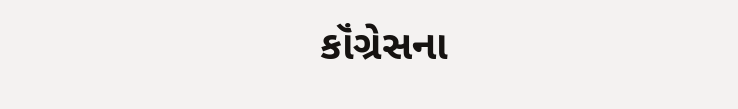કૉંગ્રેસના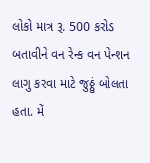લોકો માત્ર રૂ. 500 કરોડ બતાવીને વન રેન્ક વન પેન્શન લાગુ કરવા માટે જુઠ્ઠું બોલતા હતા. મેં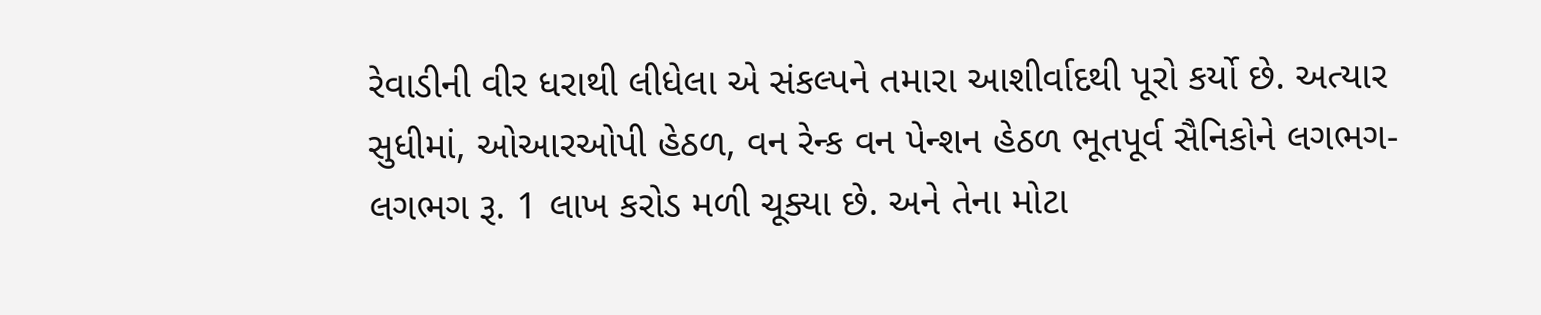રેવાડીની વીર ધરાથી લીધેલા એ સંકલ્પને તમારા આશીર્વાદથી પૂરો કર્યો છે. અત્યાર સુધીમાં, ઓઆરઓપી હેઠળ, વન રેન્ક વન પેન્શન હેઠળ ભૂતપૂર્વ સૈનિકોને લગભગ-લગભગ રૂ. 1 લાખ કરોડ મળી ચૂક્યા છે. અને તેના મોટા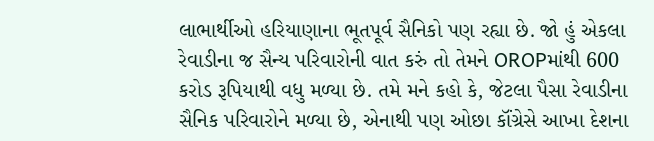લાભાર્થીઓ હરિયાણાના ભૂતપૂર્વ સૈનિકો પણ રહ્યા છે. જો હું એકલા રેવાડીના જ સૈન્ય પરિવારોની વાત કરું તો તેમને OROPમાંથી 600 કરોડ રૂપિયાથી વધુ મળ્યા છે. તમે મને કહો કે, જેટલા પૈસા રેવાડીના સૈનિક પરિવારોને મળ્યા છે, એનાથી પણ ઓછા કૉંગ્રેસે આખા દેશના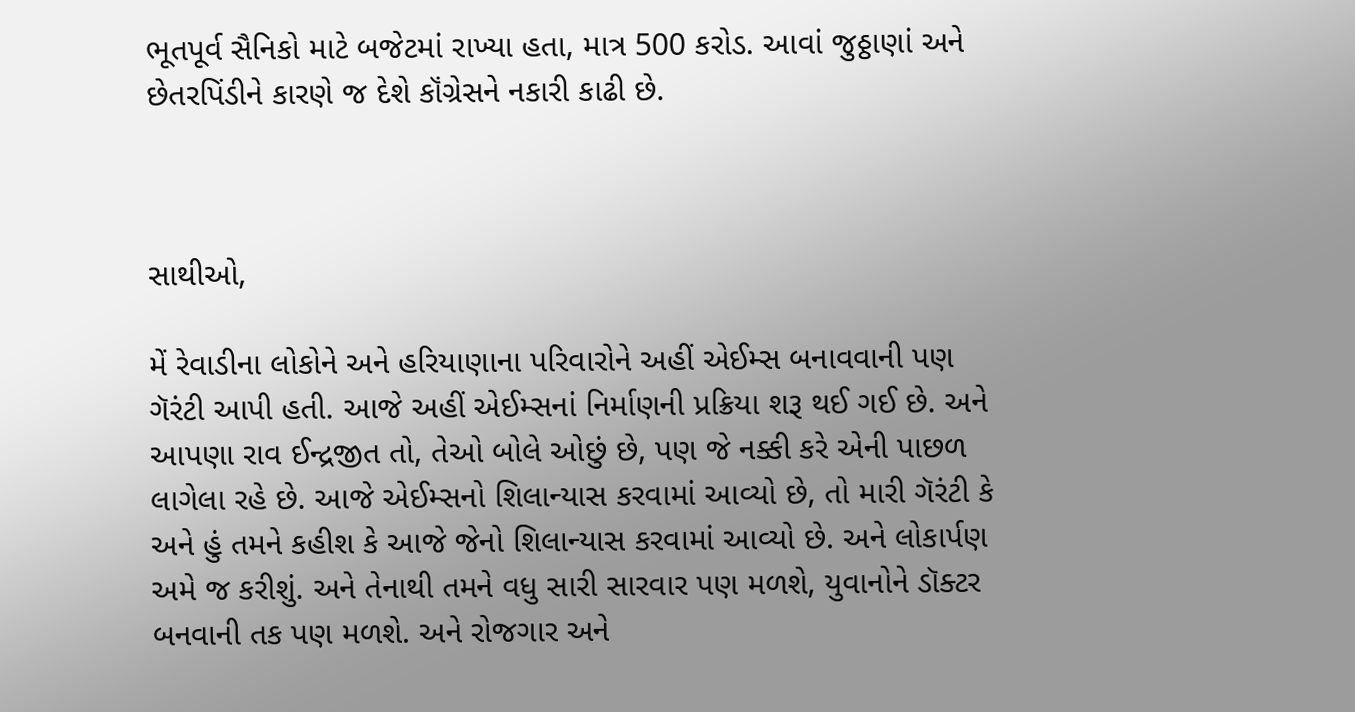ભૂતપૂર્વ સૈનિકો માટે બજેટમાં રાખ્યા હતા, માત્ર 500 કરોડ. આવાં જુઠ્ઠાણાં અને છેતરપિંડીને કારણે જ દેશે કૉંગ્રેસને નકારી કાઢી છે.



સાથીઓ,

મેં રેવાડીના લોકોને અને હરિયાણાના પરિવારોને અહીં એઈમ્સ બનાવવાની પણ ગૅરંટી આપી હતી. આજે અહીં એઈમ્સનાં નિર્માણની પ્રક્રિયા શરૂ થઈ ગઈ છે. અને આપણા રાવ ઈન્દ્રજીત તો, તેઓ બોલે ઓછું છે, પણ જે નક્કી કરે એની પાછળ લાગેલા રહે છે. આજે એઈમ્સનો શિલાન્યાસ કરવામાં આવ્યો છે, તો મારી ગૅરંટી કે અને હું તમને કહીશ કે આજે જેનો શિલાન્યાસ કરવામાં આવ્યો છે. અને લોકાર્પણ અમે જ કરીશું. અને તેનાથી તમને વધુ સારી સારવાર પણ મળશે, યુવાનોને ડૉક્ટર બનવાની તક પણ મળશે. અને રોજગાર અને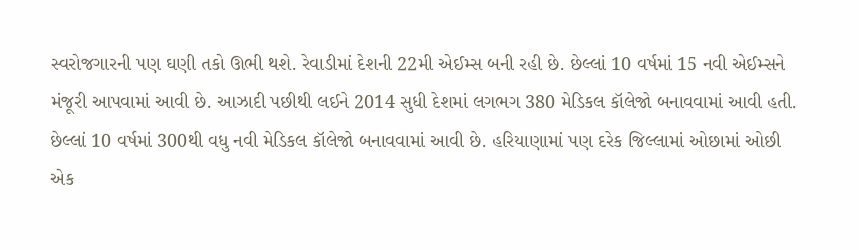સ્વરોજગારની પણ ઘણી તકો ઊભી થશે. રેવાડીમાં દેશની 22મી એઈમ્સ બની રહી છે. છેલ્લાં 10 વર્ષમાં 15 નવી એઈમ્સને મંજૂરી આપવામાં આવી છે. આઝાદી પછીથી લઈને 2014 સુધી દેશમાં લગભગ 380 મેડિકલ કૉલેજો બનાવવામાં આવી હતી. છેલ્લાં 10 વર્ષમાં 300થી વધુ નવી મેડિકલ કૉલેજો બનાવવામાં આવી છે. હરિયાણામાં પણ દરેક જિલ્લામાં ઓછામાં ઓછી એક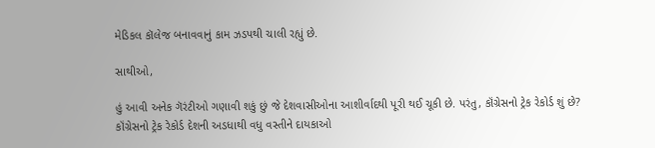મેડિકલ કૉલેજ બનાવવાનું કામ ઝડપથી ચાલી રહ્યું છે.

સાથીઓ,

હું આવી અનેક ગૅરંટીઓ ગણાવી શકું છું જે દેશવાસીઓના આશીર્વાદથી પૂરી થઈ ચૂકી છે. પરંતુ, કૉંગ્રેસનો ટ્રેક રેકોર્ડ શું છે? કૉંગ્રેસનો ટ્રેક રેકોર્ડ દેશની અડધાથી વધુ વસ્તીને દાયકાઓ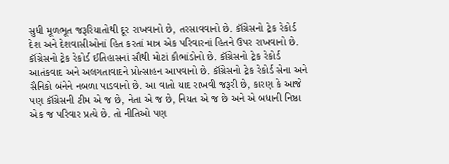સુધી મૂળભૂત જરૂરિયાતોથી દૂર રાખવાનો છે, તરસાવવાનો છે. કૉંગ્રેસનો ટ્રેક રેકોર્ડ દેશ અને દેશવાસીઓનાં હિત કરતાં માત્ર એક પરિવારનાં હિતને ઉપર રાખવાનો છે. કૉંગ્રેસનો ટ્રેક રેકોર્ડ ઈતિહાસનાં સૌથી મોટાં કૌભાંડોનો છે. કૉંગ્રેસનો ટ્રેક રેકોર્ડ આતંકવાદ અને અલગતાવાદને પ્રોત્સાહન આપવાનો છે. કૉંગ્રેસનો ટ્રેક રેકોર્ડ સેના અને સૈનિકો બંનેને નબળા પાડવાનો છે. આ વાતો યાદ રાખવી જરૂરી છે, કારણ કે આજે પણ કૉંગ્રેસની ટીમ એ જ છે, નેતા એ જ છે, નિયત એ જ છે અને એ બધાની નિષ્ઠા એક જ પરિવાર પ્રત્યે છે. તો નીતિઓ પણ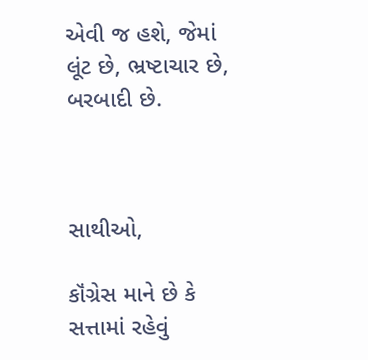એવી જ હશે, જેમાં લૂંટ છે, ભ્રષ્ટાચાર છે, બરબાદી છે.



સાથીઓ,

કૉંગ્રેસ માને છે કે સત્તામાં રહેવું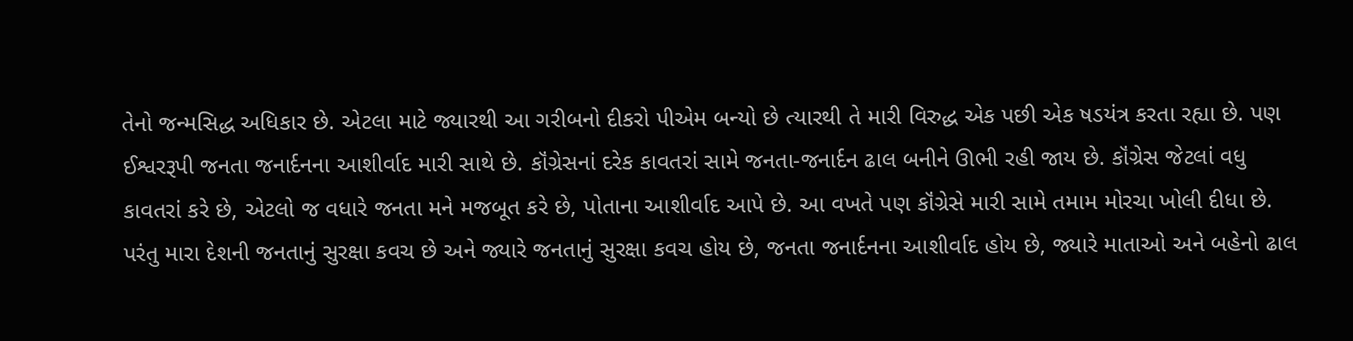તેનો જન્મસિદ્ધ અધિકાર છે. એટલા માટે જ્યારથી આ ગરીબનો દીકરો પીએમ બન્યો છે ત્યારથી તે મારી વિરુદ્ધ એક પછી એક ષડયંત્ર કરતા રહ્યા છે. પણ ઈશ્વરરૂપી જનતા જનાર્દનના આશીર્વાદ મારી સાથે છે. કૉંગ્રેસનાં દરેક કાવતરાં સામે જનતા-જનાર્દન ઢાલ બનીને ઊભી રહી જાય છે. કૉંગ્રેસ જેટલાં વધુ કાવતરાં કરે છે, એટલો જ વધારે જનતા મને મજબૂત કરે છે, પોતાના આશીર્વાદ આપે છે. આ વખતે પણ કૉંગ્રેસે મારી સામે તમામ મોરચા ખોલી દીધા છે. પરંતુ મારા દેશની જનતાનું સુરક્ષા કવચ છે અને જ્યારે જનતાનું સુરક્ષા કવચ હોય છે, જનતા જનાર્દનના આશીર્વાદ હોય છે, જ્યારે માતાઓ અને બહેનો ઢાલ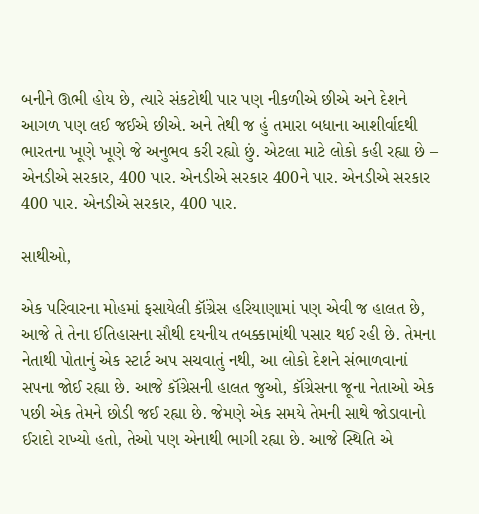બનીને ઊભી હોય છે, ત્યારે સંકટોથી પાર પણ નીકળીએ છીએ અને દેશને આગળ પણ લઈ જઈએ છીએ. અને તેથી જ હું તમારા બધાના આશીર્વાદથી ભારતના ખૂણે ખૂણે જે અનુભવ કરી રહ્યો છું. એટલા માટે લોકો કહી રહ્યા છે – એનડીએ સરકાર, 400 પાર. એનડીએ સરકાર 400ને પાર. એનડીએ સરકાર 400 પાર. એનડીએ સરકાર, 400 પાર.

સાથીઓ,

એક પરિવારના મોહમાં ફસાયેલી કૉંગ્રેસ હરિયાણામાં પણ એવી જ હાલત છે, આજે તે તેના ઈતિહાસના સૌથી દયનીય તબક્કામાંથી પસાર થઈ રહી છે. તેમના નેતાથી પોતાનું એક સ્ટાર્ટ અપ સચવાતું નથી, આ લોકો દેશને સંભાળવાનાં સપના જોઈ રહ્યા છે. આજે કૉંગ્રેસની હાલત જુઓ, કૉંગ્રેસના જૂના નેતાઓ એક પછી એક તેમને છોડી જઈ રહ્યા છે. જેમણે એક સમયે તેમની સાથે જોડાવાનો ઈરાદો રાખ્યો હતો, તેઓ પણ એનાથી ભાગી રહ્યા છે. આજે સ્થિતિ એ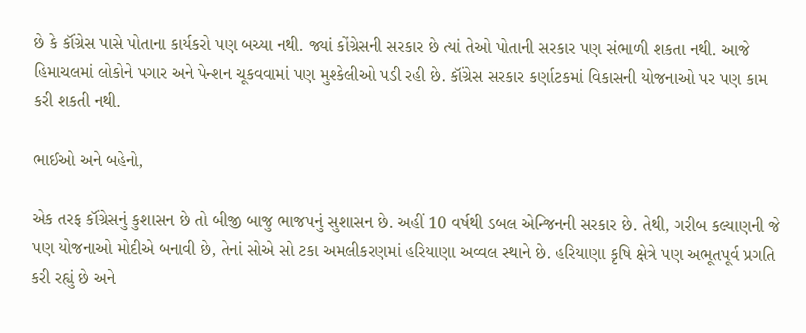છે કે કૉંગ્રેસ પાસે પોતાના કાર્યકરો પણ બચ્યા નથી. જ્યાં કોંગ્રેસની સરકાર છે ત્યાં તેઓ પોતાની સરકાર પણ સંભાળી શકતા નથી. આજે હિમાચલમાં લોકોને પગાર અને પેન્શન ચૂકવવામાં પણ મુશ્કેલીઓ પડી રહી છે. કૉંગ્રેસ સરકાર કર્ણાટકમાં વિકાસની યોજનાઓ પર પણ કામ કરી શકતી નથી.

ભાઈઓ અને બહેનો,

એક તરફ કૉંગ્રેસનું કુશાસન છે તો બીજી બાજુ ભાજપનું સુશાસન છે. અહીં 10 વર્ષથી ડબલ એન્જિનની સરકાર છે. તેથી, ગરીબ કલ્યાણની જે પણ યોજનાઓ મોદીએ બનાવી છે, તેનાં સોએ સો ટકા અમલીકરણમાં હરિયાણા અવ્વલ સ્થાને છે. હરિયાણા કૃષિ ક્ષેત્રે પણ અભૂતપૂર્વ પ્રગતિ કરી રહ્યું છે અને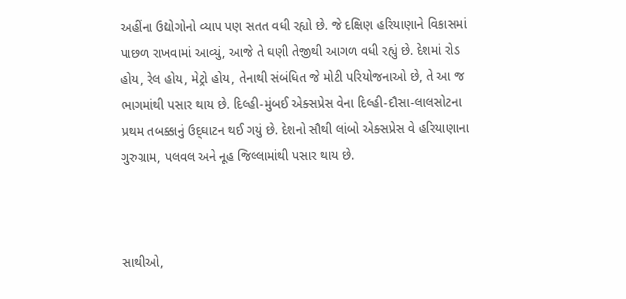અહીંના ઉદ્યોગોનો વ્યાપ પણ સતત વધી રહ્યો છે. જે દક્ષિણ હરિયાણાને વિકાસમાં પાછળ રાખવામાં આવ્યું, આજે તે ઘણી તેજીથી આગળ વધી રહ્યું છે. દેશમાં રોડ હોય, રેલ હોય, મેટ્રો હોય, તેનાથી સંબંધિત જે મોટી પરિયોજનાઓ છે, તે આ જ ભાગમાંથી પસાર થાય છે. દિલ્હી-મુંબઈ એક્સપ્રેસ વેના દિલ્હી-દૌસા-લાલસોટના પ્રથમ તબક્કાનું ઉદ્‌ઘાટન થઈ ગયું છે. દેશનો સૌથી લાંબો એક્સપ્રેસ વે હરિયાણાના ગુરુગ્રામ, પલવલ અને નૂહ જિલ્લામાંથી પસાર થાય છે.



સાથીઓ,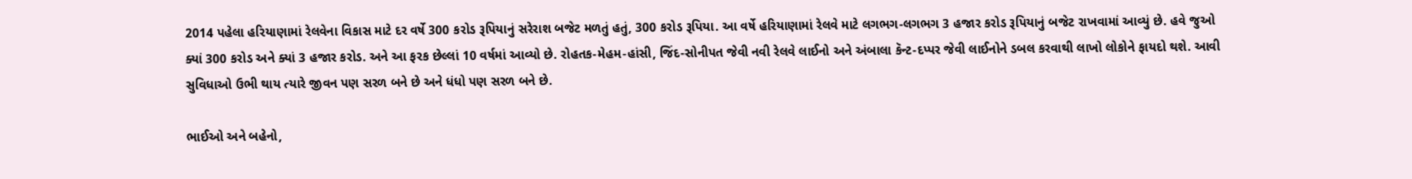2014 પહેલા હરિયાણામાં રેલવેના વિકાસ માટે દર વર્ષે 300 કરોડ રૂપિયાનું સરેરાશ બજેટ મળતું હતું, 300 કરોડ રૂપિયા. આ વર્ષે હરિયાણામાં રેલવે માટે લગભગ-લગભગ 3 હજાર કરોડ રૂપિયાનું બજેટ રાખવામાં આવ્યું છે. હવે જુઓ ક્યાં 300 કરોડ અને ક્યાં 3 હજાર કરોડ. અને આ ફરક છેલ્લાં 10 વર્ષમાં આવ્યો છે. રોહતક-મેહમ-હાંસી, જિંદ-સોનીપત જેવી નવી રેલવે લાઈનો અને અંબાલા કૅન્ટ-દપ્પર જેવી લાઈનોને ડબલ કરવાથી લાખો લોકોને ફાયદો થશે. આવી સુવિધાઓ ઉભી થાય ત્યારે જીવન પણ સરળ બને છે અને ધંધો પણ સરળ બને છે.

ભાઈઓ અને બહેનો,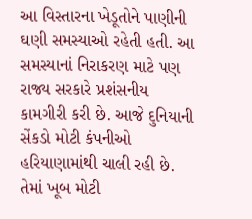આ વિસ્તારના ખેડૂતોને પાણીની ઘણી સમસ્યાઓ રહેતી હતી. આ સમસ્યાનાં નિરાકરણ માટે પણ રાજ્ય સરકારે પ્રશંસનીય કામગીરી કરી છે. આજે દુનિયાની સેંકડો મોટી કંપનીઓ હરિયાણામાંથી ચાલી રહી છે. તેમાં ખૂબ મોટી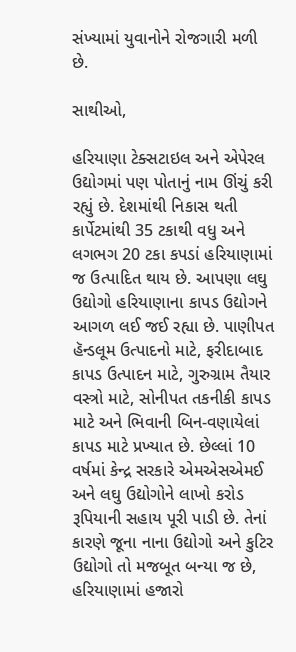સંખ્યામાં યુવાનોને રોજગારી મળી છે.

સાથીઓ,

હરિયાણા ટેક્સટાઇલ અને એપેરલ ઉદ્યોગમાં પણ પોતાનું નામ ઊંચું કરી રહ્યું છે. દેશમાંથી નિકાસ થતી કાર્પેટમાંથી 35 ટકાથી વધુ અને લગભગ 20 ટકા કપડાં હરિયાણામાં જ ઉત્પાદિત થાય છે. આપણા લઘુ ઉદ્યોગો હરિયાણાના કાપડ ઉદ્યોગને આગળ લઈ જઈ રહ્યા છે. પાણીપત હૅન્ડલૂમ ઉત્પાદનો માટે, ફરીદાબાદ કાપડ ઉત્પાદન માટે, ગુરુગ્રામ તૈયાર વસ્ત્રો માટે, સોનીપત તકનીકી કાપડ માટે અને ભિવાની બિન-વણાયેલાં કાપડ માટે પ્રખ્યાત છે. છેલ્લાં 10 વર્ષમાં કેન્દ્ર સરકારે એમએસએમઈ અને લઘુ ઉદ્યોગોને લાખો કરોડ રૂપિયાની સહાય પૂરી પાડી છે. તેનાં કારણે જૂના નાના ઉદ્યોગો અને કુટિર ઉદ્યોગો તો મજબૂત બન્યા જ છે, હરિયાણામાં હજારો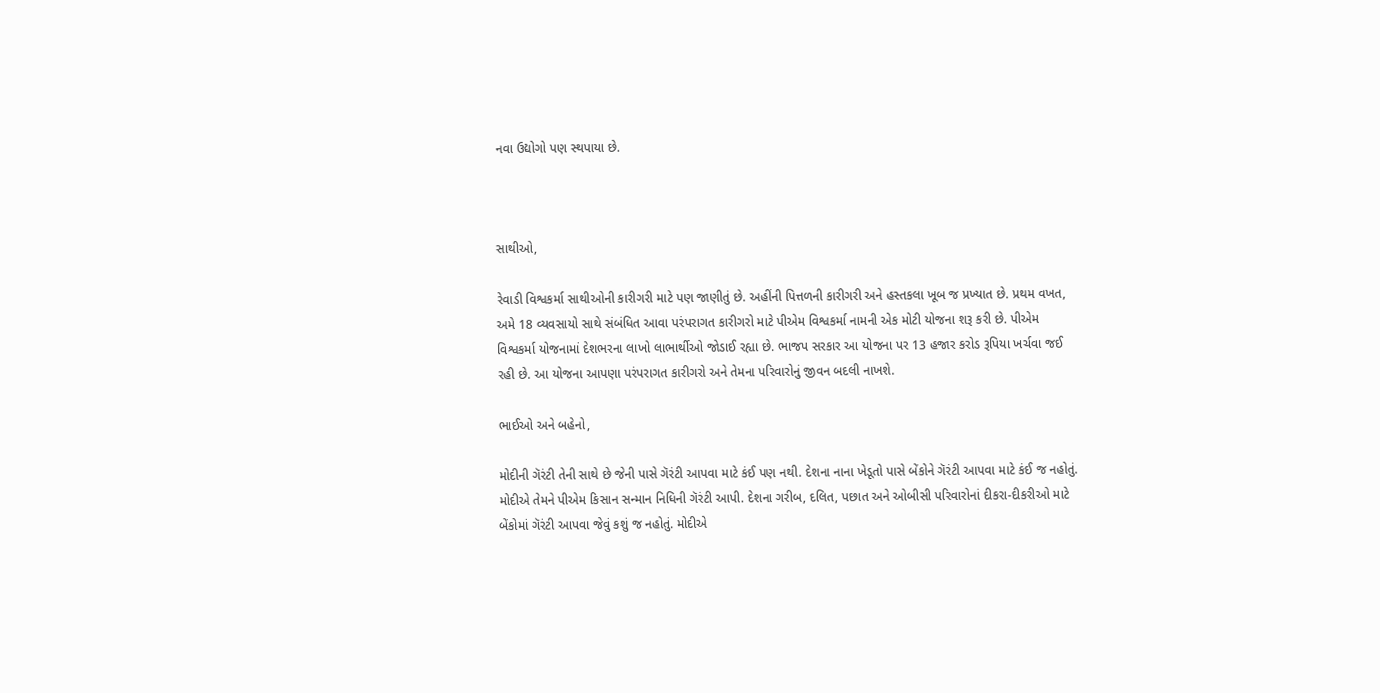નવા ઉદ્યોગો પણ સ્થપાયા છે.



સાથીઓ,

રેવાડી વિશ્વકર્મા સાથીઓની કારીગરી માટે પણ જાણીતું છે. અહીંની પિત્તળની કારીગરી અને હસ્તકલા ખૂબ જ પ્રખ્યાત છે. પ્રથમ વખત, અમે 18 વ્યવસાયો સાથે સંબંધિત આવા પરંપરાગત કારીગરો માટે પીએમ વિશ્વકર્મા નામની એક મોટી યોજના શરૂ કરી છે. પીએમ વિશ્વકર્મા યોજનામાં દેશભરના લાખો લાભાર્થીઓ જોડાઈ રહ્યા છે. ભાજપ સરકાર આ યોજના પર 13 હજાર કરોડ રૂપિયા ખર્ચવા જઈ રહી છે. આ યોજના આપણા પરંપરાગત કારીગરો અને તેમના પરિવારોનું જીવન બદલી નાખશે.

ભાઈઓ અને બહેનો,

મોદીની ગૅરંટી તેની સાથે છે જેની પાસે ગૅરંટી આપવા માટે કંઈ પણ નથી. દેશના નાના ખેડૂતો પાસે બેંકોને ગૅરંટી આપવા માટે કંઈ જ નહોતું. મોદીએ તેમને પીએમ કિસાન સન્માન નિધિની ગૅરંટી આપી. દેશના ગરીબ, દલિત, પછાત અને ઓબીસી પરિવારોનાં દીકરા-દીકરીઓ માટે બેંકોમાં ગૅરંટી આપવા જેવું કશું જ નહોતું. મોદીએ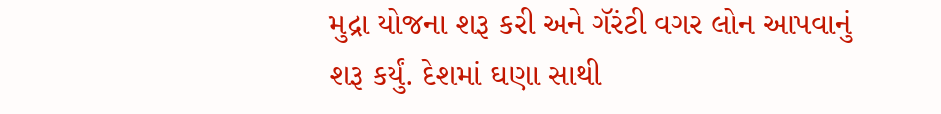મુદ્રા યોજના શરૂ કરી અને ગૅરંટી વગર લોન આપવાનું શરૂ કર્યું. દેશમાં ઘણા સાથી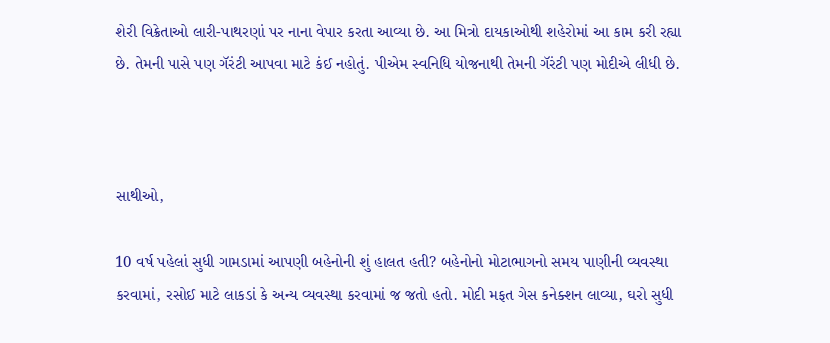શેરી વિક્રેતાઓ લારી-પાથરણાં પર નાના વેપાર કરતા આવ્યા છે. આ મિત્રો દાયકાઓથી શહેરોમાં આ કામ કરી રહ્યા છે. તેમની પાસે પણ ગૅરંટી આપવા માટે કંઈ નહોતું. પીએમ સ્વનિધિ યોજનાથી તેમની ગૅરંટી પણ મોદીએ લીધી છે.



સાથીઓ,

10 વર્ષ પહેલાં સુધી ગામડામાં આપણી બહેનોની શું હાલત હતી? બહેનોનો મોટાભાગનો સમય પાણીની વ્યવસ્થા કરવામાં, રસોઈ માટે લાકડાં કે અન્ય વ્યવસ્થા કરવામાં જ જતો હતો. મોદી મફત ગેસ કનેક્શન લાવ્યા, ઘરો સુધી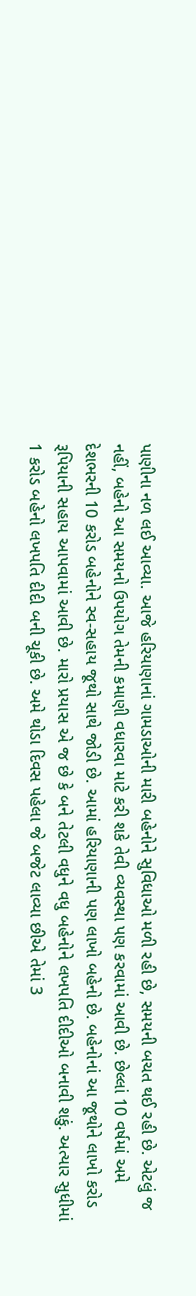પાણીના નળ લઈ આવ્યા. આજે હરિયાણાનાં ગામડાઓની મારી બહેનોને સુવિધાઓ મળી રહી છે, સમયની બચત થઈ રહી છે. એટલું જ નહીં, બહેનો આ સમયનો ઉપયોગ તેમની કમાણી વધારવા માટે કરી શકે તેવી વ્યવસ્થા પણ કરવામાં આવી છે. છેલ્લાં 10 વર્ષમાં અમે દેશભરની 10 કરોડ બહેનોને સ્વ-સહાય જૂથો સાથે જોડી છે. આમાં હરિયાણાની પણ લાખો બહેનો છે. બહેનોનાં આ જૂથોને લાખો કરોડ રૂપિયાની સહાય આપવામાં આવી છે. મારો પ્રયાસ એ જ છે કે બને તેટલી વધુને વધુ બહેનોને લખપતિ દીદીઓ બનાવી શકું. અત્યાર સુધીમાં 1 કરોડ બહેનો લખપતિ દીદી બની ચૂકી છે. અમે થોડા દિવસ પહેલા જે બજેટ લાવ્યા છીએ તેમાં 3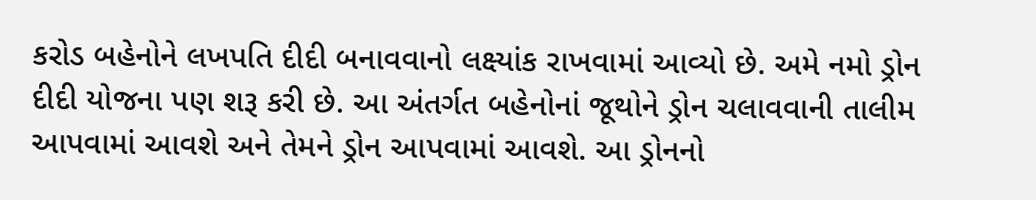કરોડ બહેનોને લખપતિ દીદી બનાવવાનો લક્ષ્યાંક રાખવામાં આવ્યો છે. અમે નમો ડ્રોન દીદી યોજના પણ શરૂ કરી છે. આ અંતર્ગત બહેનોનાં જૂથોને ડ્રોન ચલાવવાની તાલીમ આપવામાં આવશે અને તેમને ડ્રોન આપવામાં આવશે. આ ડ્રોનનો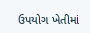ઉપયોગ ખેતીમાં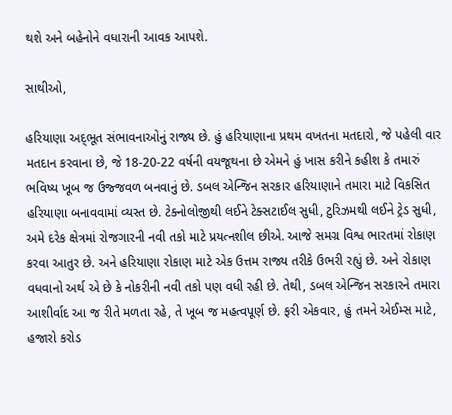થશે અને બહેનોને વધારાની આવક આપશે.

સાથીઓ,

હરિયાણા અદ્‌ભૂત સંભાવનાઓનું રાજ્ય છે. હું હરિયાણાના પ્રથમ વખતના મતદારો, જે પહેલી વાર મતદાન કરવાના છે, જે 18-20-22 વર્ષની વયજૂથના છે એમને હું ખાસ કરીને કહીશ કે તમારું ભવિષ્ય ખૂબ જ ઉજ્જવળ બનવાનું છે. ડબલ એન્જિન સરકાર હરિયાણાને તમારા માટે વિકસિત હરિયાણા બનાવવામાં વ્યસ્ત છે. ટેક્નોલોજીથી લઈને ટેક્સટાઈલ સુધી, ટુરિઝમથી લઈને ટ્રેડ સુધી, અમે દરેક ક્ષેત્રમાં રોજગારની નવી તકો માટે પ્રયત્નશીલ છીએ. આજે સમગ્ર વિશ્વ ભારતમાં રોકાણ કરવા આતુર છે. અને હરિયાણા રોકાણ માટે એક ઉત્તમ રાજ્ય તરીકે ઉભરી રહ્યું છે. અને રોકાણ વધવાનો અર્થ એ છે કે નોકરીની નવી તકો પણ વધી રહી છે. તેથી, ડબલ એન્જિન સરકારને તમારા આશીર્વાદ આ જ રીતે મળતા રહે, તે ખૂબ જ મહત્વપૂર્ણ છે. ફરી એકવાર, હું તમને એઈમ્સ માટે, હજારો કરોડ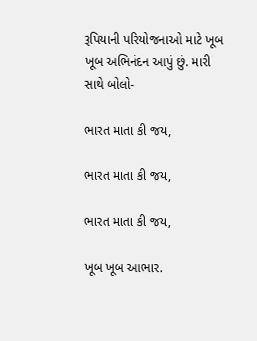રૂપિયાની પરિયોજનાઓ માટે ખૂબ ખૂબ અભિનંદન આપું છું. મારી સાથે બોલો-

ભારત માતા કી જય,

ભારત માતા કી જય,

ભારત માતા કી જય,

ખૂબ ખૂબ આભાર.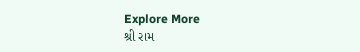Explore More
શ્રી રામ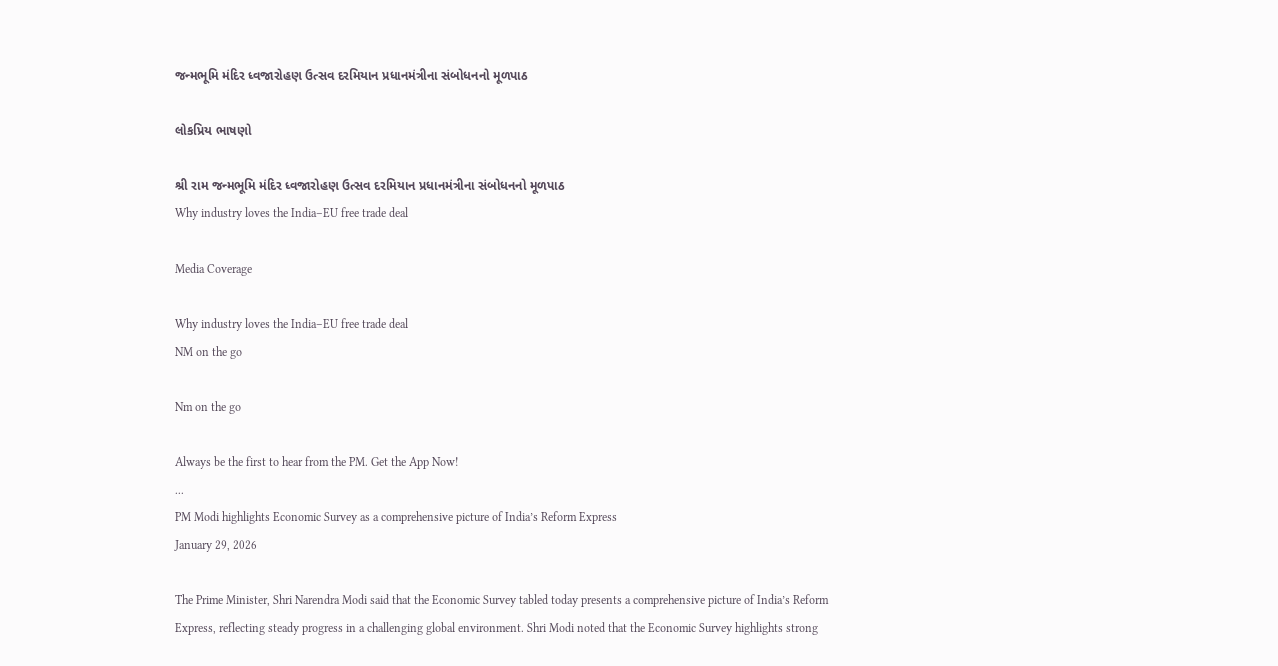જન્મભૂમિ મંદિર ધ્વજારોહણ ઉત્સવ દરમિયાન પ્રધાનમંત્રીના સંબોધનનો મૂળપાઠ

લોકપ્રિય ભાષણો

શ્રી રામ જન્મભૂમિ મંદિર ધ્વજારોહણ ઉત્સવ દરમિયાન પ્રધાનમંત્રીના સંબોધનનો મૂળપાઠ
Why industry loves the India–EU free trade deal

Media Coverage

Why industry loves the India–EU free trade deal
NM on the go

Nm on the go

Always be the first to hear from the PM. Get the App Now!
...
PM Modi highlights Economic Survey as a comprehensive picture of India’s Reform Express
January 29, 2026

The Prime Minister, Shri Narendra Modi said that the Economic Survey tabled today presents a comprehensive picture of India’s Reform Express, reflecting steady progress in a challenging global environment. Shri Modi noted that the Economic Survey highlights strong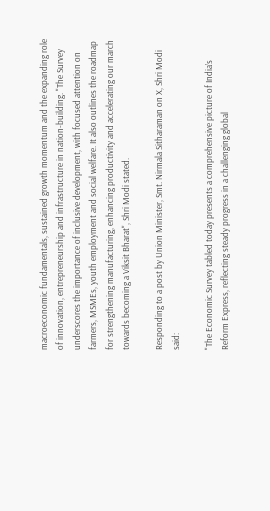macroeconomic fundamentals, sustained growth momentum and the expanding role of innovation, entrepreneurship and infrastructure in nation-building. "The Survey underscores the importance of inclusive development, with focused attention on farmers, MSMEs, youth employment and social welfare. It also outlines the roadmap for strengthening manufacturing, enhancing productivity and accelerating our march towards becoming a Viksit Bharat", Shri Modi stated.

Responding to a post by Union Minister, Smt. Nirmala Sitharaman on X, Shri Modi said:

"The Economic Survey tabled today presents a comprehensive picture of India’s Reform Express, reflecting steady progress in a challenging global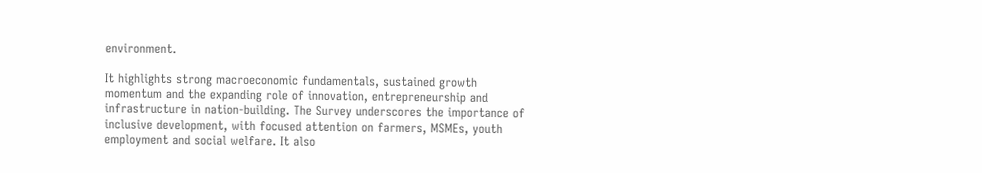environment.

It highlights strong macroeconomic fundamentals, sustained growth momentum and the expanding role of innovation, entrepreneurship and infrastructure in nation-building. The Survey underscores the importance of inclusive development, with focused attention on farmers, MSMEs, youth employment and social welfare. It also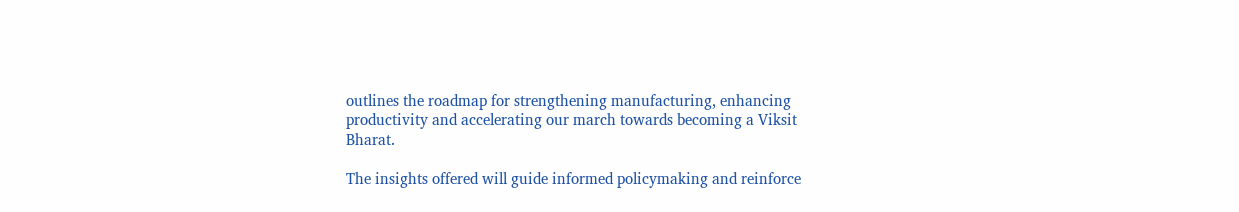outlines the roadmap for strengthening manufacturing, enhancing productivity and accelerating our march towards becoming a Viksit Bharat.

The insights offered will guide informed policymaking and reinforce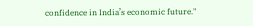confidence in India’s economic future."